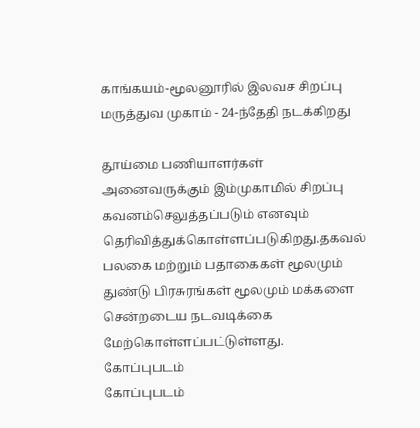காங்கயம்-மூலனூரில் இலவச சிறப்பு மருத்துவ முகாம் - 24-ந்தேதி நடக்கிறது

தூய்மை பணியாளர்கள் அனைவருக்கும் இம்முகாமில் சிறப்பு கவனம்செலுத்தப்படும் எனவும் தெரிவித்துக்கொள்ளப்படுகிறது.தகவல் பலகை மற்றும் பதாகைகள் மூலமும் துண்டு பிரசுரங்கள் மூலமும் மக்களை சென்றடைய நடவடிக்கை மேற்கொள்ளப்பட்டுள்ளது.
கோப்புபடம்
கோப்புபடம்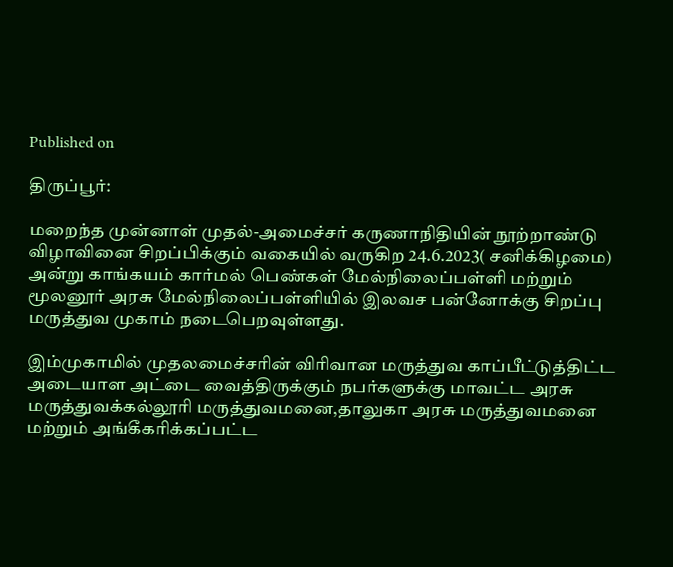Published on

திருப்பூர்:

மறைந்த முன்னாள் முதல்-அமைச்சர் கருணாநிதியின் நூற்றாண்டு விழாவினை சிறப்பிக்கும் வகையில் வருகிற 24.6.2023( சனிக்கிழமை) அன்று காங்கயம் கார்மல் பெண்கள் மேல்நிலைப்பள்ளி மற்றும் மூலனூர் அரசு மேல்நிலைப்பள்ளியில் இலவச பன்னோக்கு சிறப்பு மருத்துவ முகாம் நடைபெறவுள்ளது.

இம்முகாமில் முதலமைச்சரின் விரிவான மருத்துவ காப்பீட்டுத்திட்ட அடையாள அட்டை வைத்திருக்கும் நபர்களுக்கு மாவட்ட அரசு மருத்துவக்கல்லூரி மருத்துவமனை,தாலுகா அரசு மருத்துவமனை மற்றும் அங்கீகரிக்கப்பட்ட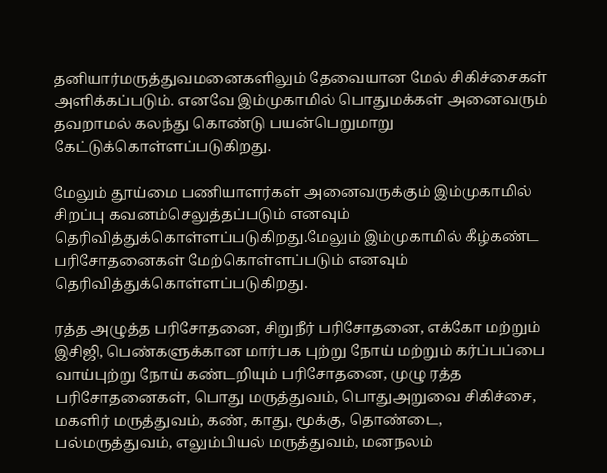தனியார்மருத்துவமனைகளிலும் தேவையான மேல் சிகிச்சைகள் அளிக்கப்படும். எனவே இம்முகாமில் பொதுமக்கள் அனைவரும் தவறாமல் கலந்து கொண்டு பயன்பெறுமாறு கேட்டுக்கொள்ளப்படுகிறது.

மேலும் தூய்மை பணியாளர்கள் அனைவருக்கும் இம்முகாமில் சிறப்பு கவனம்செலுத்தப்படும் எனவும் தெரிவித்துக்கொள்ளப்படுகிறது.மேலும் இம்முகாமில் கீழ்கண்ட பரிசோதனைகள் மேற்கொள்ளப்படும் எனவும் தெரிவித்துக்கொள்ளப்படுகிறது.

ரத்த அழுத்த பரிசோதனை, சிறுநீர் பரிசோதனை, எக்கோ மற்றும் இசிஜி, பெண்களுக்கான மார்பக புற்று நோய் மற்றும் கர்ப்பப்பை வாய்புற்று நோய் கண்டறியும் பரிசோதனை, முழு ரத்த பரிசோதனைகள், பொது மருத்துவம், பொதுஅறுவை சிகிச்சை, மகளிர் மருத்துவம், கண், காது, மூக்கு, தொண்டை, பல்மருத்துவம், எலும்பியல் மருத்துவம், மனநலம்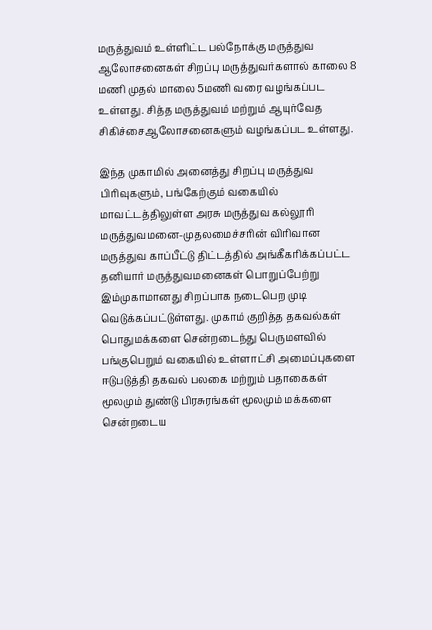மருத்துவம் உள்ளிட்ட பல்நோக்கு மருத்துவ ஆலோசனைகள் சிறப்பு மருத்துவர்களால் காலை 8 மணி முதல் மாலை 5மணி வரை வழங்கப்பட உள்ளது. சித்த மருத்துவம் மற்றும் ஆயுர்வேத சிகிச்சைஆலோசனைகளும் வழங்கப்பட உள்ளது.

இந்த முகாமில் அனைத்து சிறப்பு மருத்துவ பிரிவுகளும், பங்கேற்கும் வகையில் மாவட்டத்திலுள்ள அரசு மருத்துவ கல்லூரி மருத்துவமனை-முதலமைச்சரின் விரிவான மருத்துவ காப்பீட்டு திட்டத்தில் அங்கீகரிக்கப்பட்ட தனியார் மருத்துவமனைகள் பொறுப்பேற்று இம்முகாமானது சிறப்பாக நடைபெற முடி வெடுக்கப்பட்டுள்ளது. முகாம் குறித்த தகவல்கள் பொதுமக்களை சென்றடைந்து பெருமளவில் பங்குபெறும் வகையில் உள்ளாட்சி அமைப்புகளை ஈடுபடுத்தி தகவல் பலகை மற்றும் பதாகைகள் மூலமும் துண்டு பிரசுரங்கள் மூலமும் மக்களை சென்றடைய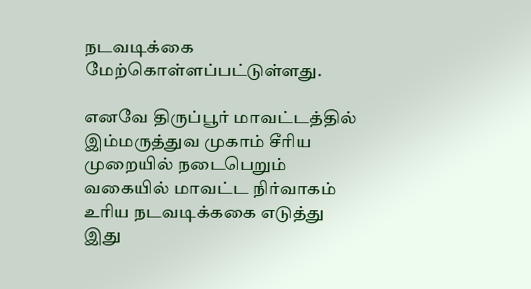நடவடிக்கை மேற்கொள்ளப்பட்டுள்ளது.

எனவே திருப்பூர் மாவட்டத்தில் இம்மருத்துவ முகாம் சீரிய முறையில் நடைபெறும் வகையில் மாவட்ட நிர்வாகம் உரிய நடவடிக்ககை எடுத்து இது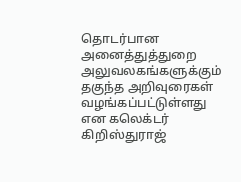தொடர்பான அனைத்துத்துறை அலுவலகங்களுக்கும் தகுந்த அறிவுரைகள் வழங்கப்பட்டுள்ளது என கலெக்டர் கிறிஸ்துராஜ்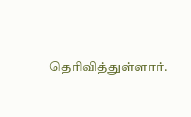தெரிவித்துள்ளார்.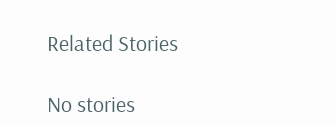Related Stories

No stories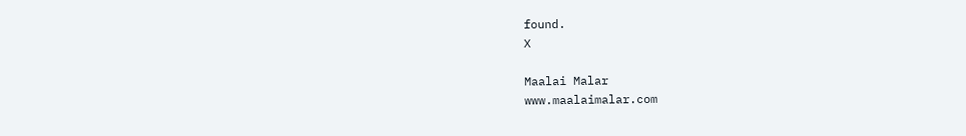found.
X

Maalai Malar
www.maalaimalar.com